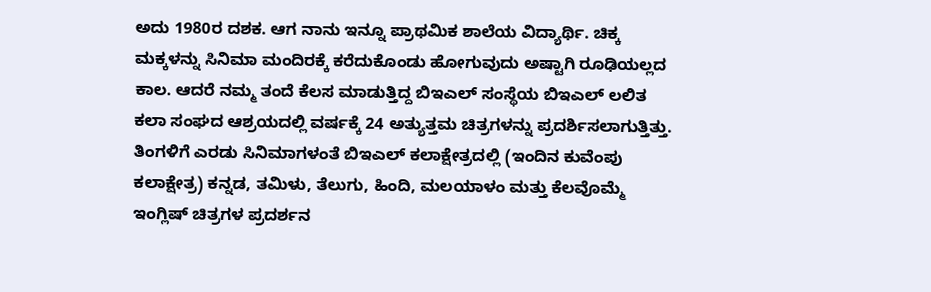ಅದು 1980ರ ದಶಕ. ಆಗ ನಾನು ಇನ್ನೂ ಪ್ರಾಥಮಿಕ ಶಾಲೆಯ ವಿದ್ಯಾರ್ಥಿ. ಚಿಕ್ಕ ಮಕ್ಕಳನ್ನು ಸಿನಿಮಾ ಮಂದಿರಕ್ಕೆ ಕರೆದುಕೊಂಡು ಹೋಗುವುದು ಅಷ್ಟಾಗಿ ರೂಢಿಯಲ್ಲದ ಕಾಲ. ಆದರೆ ನಮ್ಮ ತಂದೆ ಕೆಲಸ ಮಾಡುತ್ತಿದ್ದ ಬಿಇಎಲ್ ಸಂಸ್ಥೆಯ ಬಿಇಎಲ್ ಲಲಿತ ಕಲಾ ಸಂಘದ ಆಶ್ರಯದಲ್ಲಿ ವರ್ಷಕ್ಕೆ 24 ಅತ್ಯುತ್ತಮ ಚಿತ್ರಗಳನ್ನು ಪ್ರದರ್ಶಿಸಲಾಗುತ್ತಿತ್ತು. ತಿಂಗಳಿಗೆ ಎರಡು ಸಿನಿಮಾಗಳಂತೆ ಬಿಇಎಲ್ ಕಲಾಕ್ಷೇತ್ರದಲ್ಲಿ (ಇಂದಿನ ಕುವೆಂಪು ಕಲಾಕ್ಷೇತ್ರ) ಕನ್ನಡ, ತಮಿಳು, ತೆಲುಗು, ಹಿಂದಿ, ಮಲಯಾಳಂ ಮತ್ತು ಕೆಲವೊಮ್ಮೆ ಇಂಗ್ಲಿಷ್ ಚಿತ್ರಗಳ ಪ್ರದರ್ಶನ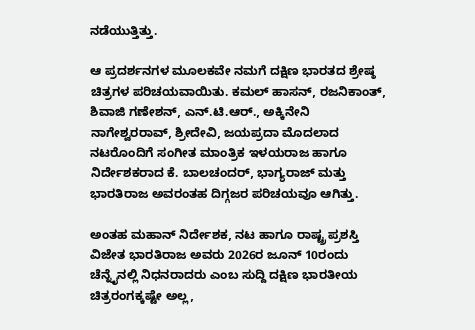ನಡೆಯುತ್ತಿತ್ತು.

ಆ ಪ್ರದರ್ಶನಗಳ ಮೂಲಕವೇ ನಮಗೆ ದಕ್ಷಿಣ ಭಾರತದ ಶ್ರೇಷ್ಠ ಚಿತ್ರಗಳ ಪರಿಚಯವಾಯಿತು. ಕಮಲ್ ಹಾಸನ್, ರಜನಿಕಾಂತ್, ಶಿವಾಜಿ ಗಣೇಶನ್, ಎನ್.ಟಿ.ಆರ್., ಅಕ್ಕಿನೇನಿ ನಾಗೇಶ್ವರರಾವ್, ಶ್ರೀದೇವಿ, ಜಯಪ್ರದಾ ಮೊದಲಾದ ನಟರೊಂದಿಗೆ ಸಂಗೀತ ಮಾಂತ್ರಿಕ ಇಳಯರಾಜ ಹಾಗೂ ನಿರ್ದೇಶಕರಾದ ಕೆ. ಬಾಲಚಂದರ್, ಭಾಗ್ಯರಾಜ್ ಮತ್ತು ಭಾರತಿರಾಜ ಅವರಂತಹ ದಿಗ್ಗಜರ ಪರಿಚಯವೂ ಆಗಿತ್ತು.

ಅಂತಹ ಮಹಾನ್ ನಿರ್ದೇಶಕ, ನಟ ಹಾಗೂ ರಾಷ್ಟ್ರ ಪ್ರಶಸ್ತಿ ವಿಜೇತ ಭಾರತಿರಾಜ ಅವರು 2026ರ ಜೂನ್ 10ರಂದು ಚೆನ್ನೈನಲ್ಲಿ ನಿಧನರಾದರು ಎಂಬ ಸುದ್ದಿ ದಕ್ಷಿಣ ಭಾರತೀಯ ಚಿತ್ರರಂಗಕ್ಕಷ್ಟೇ ಅಲ್ಲ,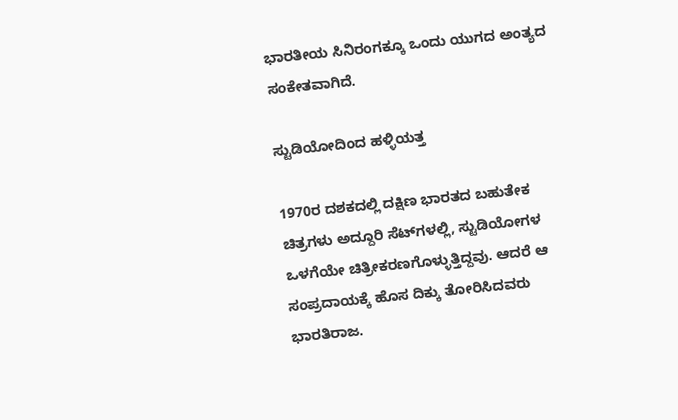ಭಾರತೀಯ ಸಿನಿರಂಗಕ್ಕೂ ಒಂದು ಯುಗದ ಅಂತ್ಯದ ಸಂಕೇತವಾಗಿದೆ.

ಸ್ಟುಡಿಯೋದಿಂದ ಹಳ್ಳಿಯತ್ತ

1970ರ ದಶಕದಲ್ಲಿ ದಕ್ಷಿಣ ಭಾರತದ ಬಹುತೇಕ ಚಿತ್ರಗಳು ಅದ್ದೂರಿ ಸೆಟ್‌ಗಳಲ್ಲಿ, ಸ್ಟುಡಿಯೋಗಳ ಒಳಗೆಯೇ ಚಿತ್ರೀಕರಣಗೊಳ್ಳುತ್ತಿದ್ದವು. ಆದರೆ ಆ ಸಂಪ್ರದಾಯಕ್ಕೆ ಹೊಸ ದಿಕ್ಕು ತೋರಿಸಿದವರು ಭಾರತಿರಾಜ.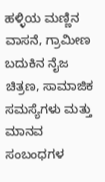ಹಳ್ಳಿಯ ಮಣ್ಣಿನ ವಾಸನೆ, ಗ್ರಾಮೀಣ ಬದುಕಿನ ನೈಜ ಚಿತ್ರಣ, ಸಾಮಾಜಿಕ ಸಮಸ್ಯೆಗಳು ಮತ್ತು ಮಾನವ ಸಂಬಂಧಗಳ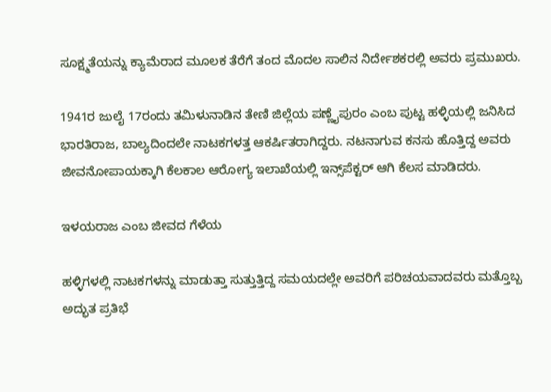ಸೂಕ್ಷ್ಮತೆಯನ್ನು ಕ್ಯಾಮೆರಾದ ಮೂಲಕ ತೆರೆಗೆ ತಂದ ಮೊದಲ ಸಾಲಿನ ನಿರ್ದೇಶಕರಲ್ಲಿ ಅವರು ಪ್ರಮುಖರು.

1941ರ ಜುಲೈ 17ರಂದು ತಮಿಳುನಾಡಿನ ತೇಣಿ ಜಿಲ್ಲೆಯ ಪಣ್ಣೈಪುರಂ ಎಂಬ ಪುಟ್ಟ ಹಳ್ಳಿಯಲ್ಲಿ ಜನಿಸಿದ ಭಾರತಿರಾಜ, ಬಾಲ್ಯದಿಂದಲೇ ನಾಟಕಗಳತ್ತ ಆಕರ್ಷಿತರಾಗಿದ್ದರು. ನಟನಾಗುವ ಕನಸು ಹೊತ್ತಿದ್ದ ಅವರು ಜೀವನೋಪಾಯಕ್ಕಾಗಿ ಕೆಲಕಾಲ ಆರೋಗ್ಯ ಇಲಾಖೆಯಲ್ಲಿ ಇನ್ಸ್‌ಪೆಕ್ಟರ್ ಆಗಿ ಕೆಲಸ ಮಾಡಿದರು.

ಇಳಯರಾಜ ಎಂಬ ಜೀವದ ಗೆಳೆಯ

ಹಳ್ಳಿಗಳಲ್ಲಿ ನಾಟಕಗಳನ್ನು ಮಾಡುತ್ತಾ ಸುತ್ತುತ್ತಿದ್ದ ಸಮಯದಲ್ಲೇ ಅವರಿಗೆ ಪರಿಚಯವಾದವರು ಮತ್ತೊಬ್ಬ ಅದ್ಭುತ ಪ್ರತಿಭೆ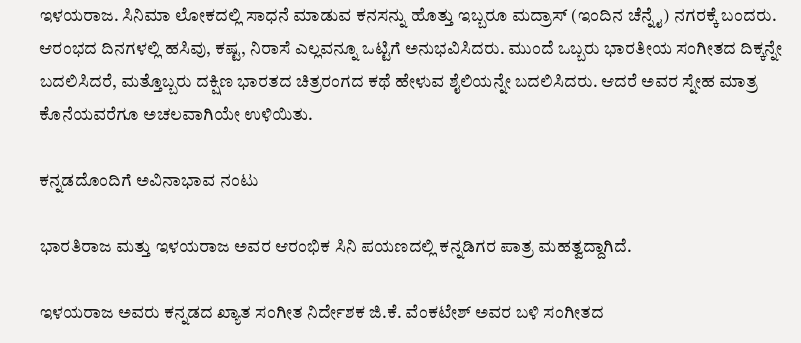ಇಳಯರಾಜ. ಸಿನಿಮಾ ಲೋಕದಲ್ಲಿ ಸಾಧನೆ ಮಾಡುವ ಕನಸನ್ನು ಹೊತ್ತು ಇಬ್ಬರೂ ಮದ್ರಾಸ್ (ಇಂದಿನ ಚೆನ್ನೈ) ನಗರಕ್ಕೆ ಬಂದರು. ಆರಂಭದ ದಿನಗಳಲ್ಲಿ ಹಸಿವು, ಕಷ್ಟ, ನಿರಾಸೆ ಎಲ್ಲವನ್ನೂ ಒಟ್ಟಿಗೆ ಅನುಭವಿಸಿದರು. ಮುಂದೆ ಒಬ್ಬರು ಭಾರತೀಯ ಸಂಗೀತದ ದಿಕ್ಕನ್ನೇ ಬದಲಿಸಿದರೆ, ಮತ್ತೊಬ್ಬರು ದಕ್ಷಿಣ ಭಾರತದ ಚಿತ್ರರಂಗದ ಕಥೆ ಹೇಳುವ ಶೈಲಿಯನ್ನೇ ಬದಲಿಸಿದರು. ಆದರೆ ಅವರ ಸ್ನೇಹ ಮಾತ್ರ ಕೊನೆಯವರೆಗೂ ಅಚಲವಾಗಿಯೇ ಉಳಿಯಿತು.

ಕನ್ನಡದೊಂದಿಗೆ ಅವಿನಾಭಾವ ನಂಟು

ಭಾರತಿರಾಜ ಮತ್ತು ಇಳಯರಾಜ ಅವರ ಆರಂಭಿಕ ಸಿನಿ ಪಯಣದಲ್ಲಿ ಕನ್ನಡಿಗರ ಪಾತ್ರ ಮಹತ್ವದ್ದಾಗಿದೆ.

ಇಳಯರಾಜ ಅವರು ಕನ್ನಡದ ಖ್ಯಾತ ಸಂಗೀತ ನಿರ್ದೇಶಕ ಜಿ.ಕೆ. ವೆಂಕಟೇಶ್ ಅವರ ಬಳಿ ಸಂಗೀತದ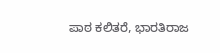ಪಾಠ ಕಲಿತರೆ, ಭಾರತಿರಾಜ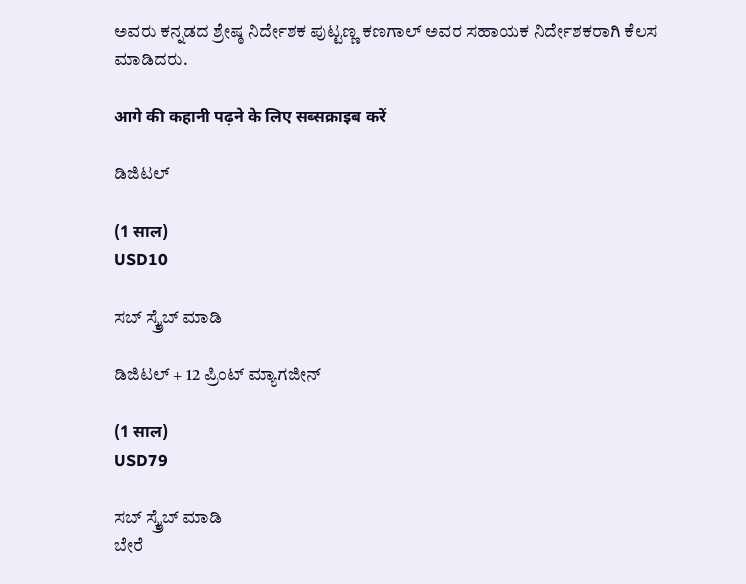ಅವರು ಕನ್ನಡದ ಶ್ರೇಷ್ಠ ನಿರ್ದೇಶಕ ಪುಟ್ಟಣ್ಣ ಕಣಗಾಲ್ ಅವರ ಸಹಾಯಕ ನಿರ್ದೇಶಕರಾಗಿ ಕೆಲಸ ಮಾಡಿದರು.

आगे की कहानी पढ़ने के लिए सब्सक्राइब करें

ಡಿಜಿಟಲ್

(1 साल)
USD10

ಸಬ್ ಸ್ಕ್ರೈಬ್ ಮಾಡಿ

ಡಿಜಿಟಲ್ + 12 ಪ್ರಿಂಟ್ ಮ್ಯಾಗಜೀನ್

(1 साल)
USD79

ಸಬ್ ಸ್ಕ್ರೈಬ್ ಮಾಡಿ
ಬೇರೆ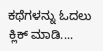ಕಥೆಗಳನ್ನು ಓದಲು ಕ್ಲಿಕ್ ಮಾಡಿ....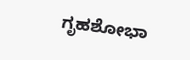ಗೃಹಶೋಭಾ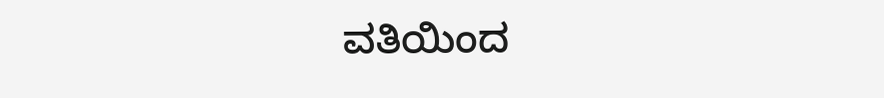ವತಿಯಿಂದ